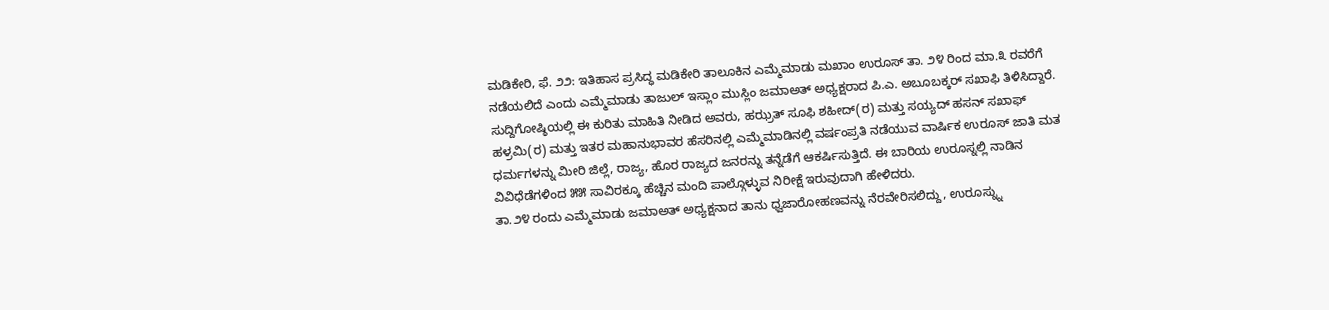ಮಡಿಕೇರಿ, ಫೆ. ೨೨: ಇತಿಹಾಸ ಪ್ರಸಿದ್ಧ ಮಡಿಕೇರಿ ತಾಲೂಕಿನ ಎಮ್ಮೆಮಾಡು ಮಖಾಂ ಉರೂಸ್ ತಾ. ೨೪ ರಿಂದ ಮಾ.೩ ರವರೆಗೆ ನಡೆಯಲಿದೆ ಎಂದು ಎಮ್ಮೆಮಾಡು ತಾಜುಲ್ ಇಸ್ಲಾಂ ಮುಸ್ಲಿಂ ಜಮಾಅತ್ ಅಧ್ಯಕ್ಷರಾದ ಪಿ.ಎ. ಅಬೂಬಕ್ಕರ್ ಸಖಾಫಿ ತಿಳಿಸಿದ್ದಾರೆ.
ಸುದ್ದಿಗೋಷ್ಠಿಯಲ್ಲಿ ಈ ಕುರಿತು ಮಾಹಿತಿ ನೀಡಿದ ಅವರು, ಹಝ್ರತ್ ಸೂಫಿ ಶಹೀದ್(ರ) ಮತ್ತು ಸಯ್ಯದ್ ಹಸನ್ ಸಖಾಫ್ ಹಳ್ರಮಿ(ರ) ಮತ್ತು ಇತರ ಮಹಾನುಭಾವರ ಹೆಸರಿನಲ್ಲಿ ಎಮ್ಮೆಮಾಡಿನಲ್ಲಿ ವರ್ಷಂಪ್ರತಿ ನಡೆಯುವ ವಾರ್ಷಿಕ ಉರೂಸ್ ಜಾತಿ ಮತ ಧರ್ಮಗಳನ್ನು ಮೀರಿ ಜಿಲ್ಲೆ, ರಾಜ್ಯ, ಹೊರ ರಾಜ್ಯದ ಜನರನ್ನು ತನ್ನೆಡೆಗೆ ಆಕರ್ಷಿಸುತ್ತಿದೆ. ಈ ಬಾರಿಯ ಉರೂಸ್ನಲ್ಲಿ ನಾಡಿನ ವಿವಿಧೆಡೆಗಳಿಂದ ೫೫ ಸಾವಿರಕ್ಕೂ ಹೆಚ್ಚಿನ ಮಂದಿ ಪಾಲ್ಗೊಳ್ಳುವ ನಿರೀಕ್ಷೆ ಇರುವುದಾಗಿ ಹೇಳಿದರು.
ತಾ.೨೪ ರಂದು ಎಮ್ಮೆಮಾಡು ಜಮಾಅತ್ ಅಧ್ಯಕ್ಷನಾದ ತಾನು ಧ್ವಜಾರೋಹಣವನ್ನು ನೆರವೇರಿಸಲಿದ್ದು, ಉರೂಸ್ನ್ನು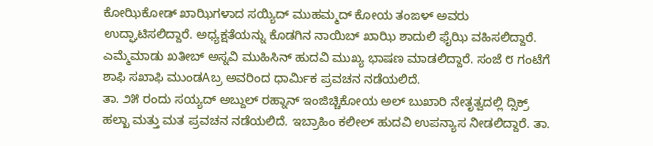ಕೋಝಿಕೋಡ್ ಖಾಝಿಗಳಾದ ಸಯ್ಯಿದ್ ಮುಹಮ್ಮದ್ ಕೋಯ ತಂಙಳ್ ಅವರು ಉದ್ಘಾಟಿಸಲಿದ್ದಾರೆ. ಅಧ್ಯಕ್ಷತೆಯನ್ನು ಕೊಡಗಿನ ನಾಯಿಬ್ ಖಾಝಿ ಶಾದುಲಿ ಫೈಝಿ ವಹಿಸಲಿದ್ದಾರೆ. ಎಮ್ಮೆಮಾಡು ಖತೀಬ್ ಅಸ್ನವಿ ಮುಹಿಸಿನ್ ಹುದವಿ ಮುಖ್ಯ ಭಾಷಣ ಮಾಡಲಿದ್ದಾರೆ. ಸಂಜೆ ೮ ಗಂಟೆಗೆ ಶಾಫಿ ಸಖಾಫಿ ಮುಂಡAಬ್ರ ಅವರಿಂದ ಧಾರ್ಮಿಕ ಪ್ರವಚನ ನಡೆಯಲಿದೆ.
ತಾ. ೨೫ ರಂದು ಸಯ್ಯದ್ ಅಬ್ದುಲ್ ರಹ್ನಾನ್ ಇಂಜಿಚ್ಚಿಕೋಯ ಅಲ್ ಬುಖಾರಿ ನೇತೃತ್ವದಲ್ಲಿ ದ್ಸಿಕ್ರ್ ಹಲ್ಖಾ ಮತ್ತು ಮತ ಪ್ರವಚನ ನಡೆಯಲಿದೆ. ಇಬ್ರಾಹಿಂ ಕಲೀಲ್ ಹುದವಿ ಉಪನ್ಯಾಸ ನೀಡಲಿದ್ದಾರೆ. ತಾ.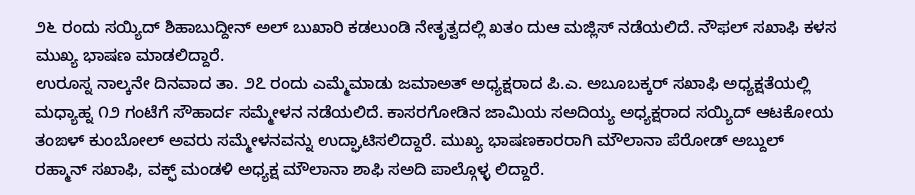೨೬ ರಂದು ಸಯ್ಯಿದ್ ಶಿಹಾಬುದ್ದೀನ್ ಅಲ್ ಬುಖಾರಿ ಕಡಲುಂಡಿ ನೇತೃತ್ವದಲ್ಲಿ ಖತಂ ದುಆ ಮಜ್ಲಿಸ್ ನಡೆಯಲಿದೆ. ನೌಫಲ್ ಸಖಾಫಿ ಕಳಸ ಮುಖ್ಯ ಭಾಷಣ ಮಾಡಲಿದ್ದಾರೆ.
ಉರೂಸ್ನ ನಾಲ್ಕನೇ ದಿನವಾದ ತಾ. ೨೭ ರಂದು ಎಮ್ಮೆಮಾಡು ಜಮಾಅತ್ ಅಧ್ಯಕ್ಷರಾದ ಪಿ.ಎ. ಅಬೂಬಕ್ಕರ್ ಸಖಾಫಿ ಅಧ್ಯಕ್ಷತೆಯಲ್ಲಿ ಮಧ್ಯಾಹ್ನ ೧೨ ಗಂಟೆಗೆ ಸೌಹಾರ್ದ ಸಮ್ಮೇಳನ ನಡೆಯಲಿದೆ. ಕಾಸರಗೋಡಿನ ಜಾಮಿಯ ಸಅದಿಯ್ಯ ಅಧ್ಯಕ್ಷರಾದ ಸಯ್ಯಿದ್ ಆಟಕೋಯ ತಂಙಳ್ ಕುಂಬೋಲ್ ಅವರು ಸಮ್ಮೇಳನವನ್ನು ಉದ್ಘಾಟಿಸಲಿದ್ದಾರೆ. ಮುಖ್ಯ ಭಾಷಣಕಾರರಾಗಿ ಮೌಲಾನಾ ಪೆರೋಡ್ ಅಬ್ದುಲ್ ರಹ್ಮಾನ್ ಸಖಾಫಿ, ವಕ್ಫ್ ಮಂಡಳಿ ಅಧ್ಯಕ್ಷ ಮೌಲಾನಾ ಶಾಫಿ ಸಅದಿ ಪಾಲ್ಗೊಳ್ಳ ಲಿದ್ದಾರೆ.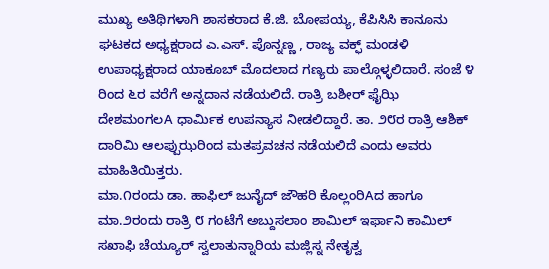ಮುಖ್ಯ ಅತಿಥಿಗಳಾಗಿ ಶಾಸಕರಾದ ಕೆ.ಜಿ. ಬೋಪಯ್ಯ, ಕೆಪಿಸಿಸಿ ಕಾನೂನು ಘಟಕದ ಅಧ್ಯಕ್ಷರಾದ ಎ.ಎಸ್. ಪೊನ್ನಣ್ಣ , ರಾಜ್ಯ ವಕ್ಫ್ ಮಂಡಳಿ ಉಪಾಧ್ಯಕ್ಷರಾದ ಯಾಕೂಬ್ ಮೊದಲಾದ ಗಣ್ಯರು ಪಾಲ್ಗೊಳ್ಳಲಿದಾರೆ. ಸಂಜೆ ೪ ರಿಂದ ೬ರ ವರೆಗೆ ಅನ್ನದಾನ ನಡೆಯಲಿದೆ. ರಾತ್ರಿ ಬಶೀರ್ ಫೈಝಿ ದೇಶಮಂಗಲA ಧಾರ್ಮಿಕ ಉಪನ್ಯಾಸ ನೀಡಲಿದ್ದಾರೆ. ತಾ. ೨೮ರ ರಾತ್ರಿ ಆಶಿಕ್ ದಾರಿಮಿ ಆಲಪ್ಪುಝರಿಂದ ಮತಪ್ರವಚನ ನಡೆಯಲಿದೆ ಎಂದು ಅವರು ಮಾಹಿತಿಯಿತ್ತರು.
ಮಾ.೧ರಂದು ಡಾ. ಹಾಫಿಲ್ ಜುನೈದ್ ಜೌಹರಿ ಕೊಲ್ಲಂರಿAದ ಹಾಗೂ ಮಾ.೨ರಂದು ರಾತ್ರಿ ೮ ಗಂಟೆಗೆ ಅಬ್ದುಸಲಾಂ ಶಾಮಿಲ್ ಇರ್ಫಾನಿ ಕಾಮಿಲ್ ಸಖಾಫಿ ಚೆಯ್ಯೂರ್ ಸ್ವಲಾತುನ್ನಾರಿಯ ಮಜ್ಲಿಸ್ನ ನೇತೃತ್ವ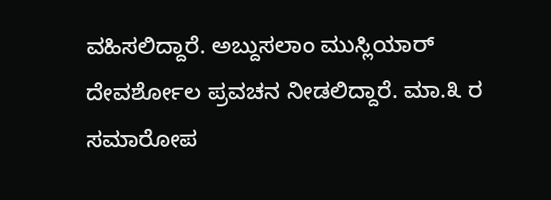ವಹಿಸಲಿದ್ದಾರೆ. ಅಬ್ದುಸಲಾಂ ಮುಸ್ಲಿಯಾರ್ ದೇವರ್ಶೋಲ ಪ್ರವಚನ ನೀಡಲಿದ್ದಾರೆ. ಮಾ.೩ ರ ಸಮಾರೋಪ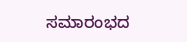ಸಮಾರಂಭದ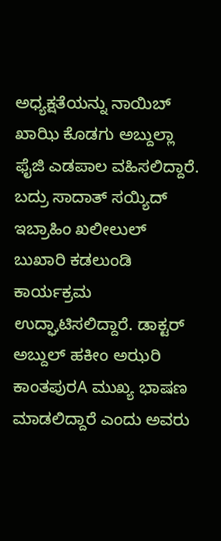ಅಧ್ಯಕ್ಷತೆಯನ್ನು ನಾಯಿಬ್ ಖಾಝಿ ಕೊಡಗು ಅಬ್ದುಲ್ಲಾ ಫೈಜಿ ಎಡಪಾಲ ವಹಿಸಲಿದ್ದಾರೆ. ಬದ್ರು ಸಾದಾತ್ ಸಯ್ಯಿದ್ ಇಬ್ರಾಹಿಂ ಖಲೀಲುಲ್ ಬುಖಾರಿ ಕಡಲುಂಡಿ ಕಾರ್ಯಕ್ರಮ ಉದ್ಘಾಟಿಸಲಿದ್ದಾರೆ. ಡಾಕ್ಟರ್ ಅಬ್ದುಲ್ ಹಕೀಂ ಅಝರಿ ಕಾಂತಪುರA ಮುಖ್ಯ ಭಾಷಣ ಮಾಡಲಿದ್ದಾರೆ ಎಂದು ಅವರು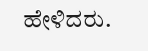ಹೇಳಿದರು.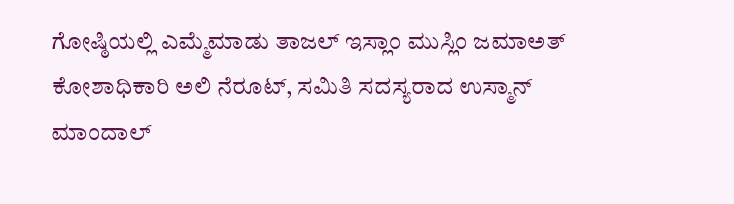ಗೋಷ್ಠಿಯಲ್ಲಿ ಎಮ್ಮೆಮಾಡು ತಾಜಲ್ ಇಸ್ಲಾಂ ಮುಸ್ಲಿಂ ಜಮಾಅತ್ ಕೋಶಾಧಿಕಾರಿ ಅಲಿ ನೆರೂಟ್, ಸಮಿತಿ ಸದಸ್ಯರಾದ ಉಸ್ಮಾನ್ ಮಾಂದಾಲ್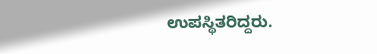ಉಪಸ್ಥಿತರಿದ್ದರು.